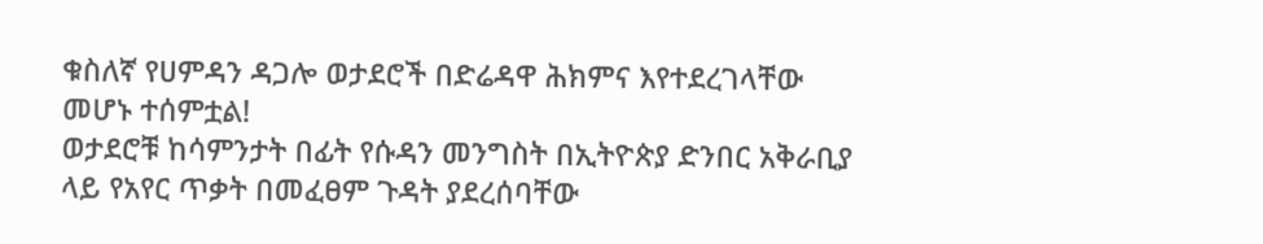ቁስለኛ የሀምዳን ዳጋሎ ወታደሮች በድሬዳዋ ሕክምና እየተደረገላቸው መሆኑ ተሰምቷል!
ወታደሮቹ ከሳምንታት በፊት የሱዳን መንግስት በኢትዮጵያ ድንበር አቅራቢያ ላይ የአየር ጥቃት በመፈፀም ጉዳት ያደረሰባቸው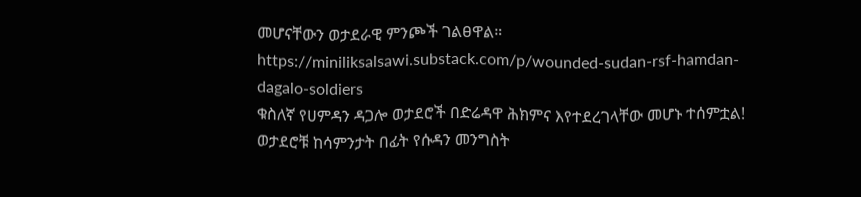መሆናቸውን ወታደራዊ ምንጮች ገልፀዋል። https://miniliksalsawi.substack.com/p/wounded-sudan-rsf-hamdan-dagalo-soldiers
ቁስለኛ የሀምዳን ዳጋሎ ወታደሮች በድሬዳዋ ሕክምና እየተደረገላቸው መሆኑ ተሰምቷል!
ወታደሮቹ ከሳምንታት በፊት የሱዳን መንግስት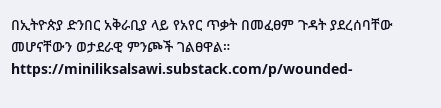በኢትዮጵያ ድንበር አቅራቢያ ላይ የአየር ጥቃት በመፈፀም ጉዳት ያደረሰባቸው መሆናቸውን ወታደራዊ ምንጮች ገልፀዋል። https://miniliksalsawi.substack.com/p/wounded-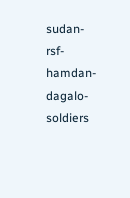sudan-rsf-hamdan-dagalo-soldiers